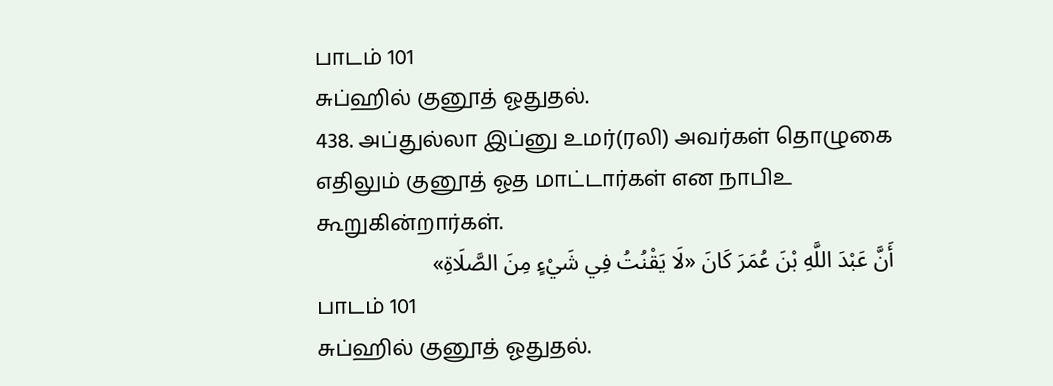பாடம் 101
சுப்ஹில் குனூத் ஓதுதல்.
438. அப்துல்லா இப்னு உமர்(ரலி) அவர்கள் தொழுகை எதிலும் குனூத் ஓத மாட்டார்கள் என நாபிஉ கூறுகின்றார்கள்.
أَنَّ عَبْدَ اللَّهِ بْنَ عُمَرَ كَانَ «لَا يَقْنُتُ فِي شَيْءٍ مِنَ الصَّلَاةِ»
பாடம் 101
சுப்ஹில் குனூத் ஓதுதல்.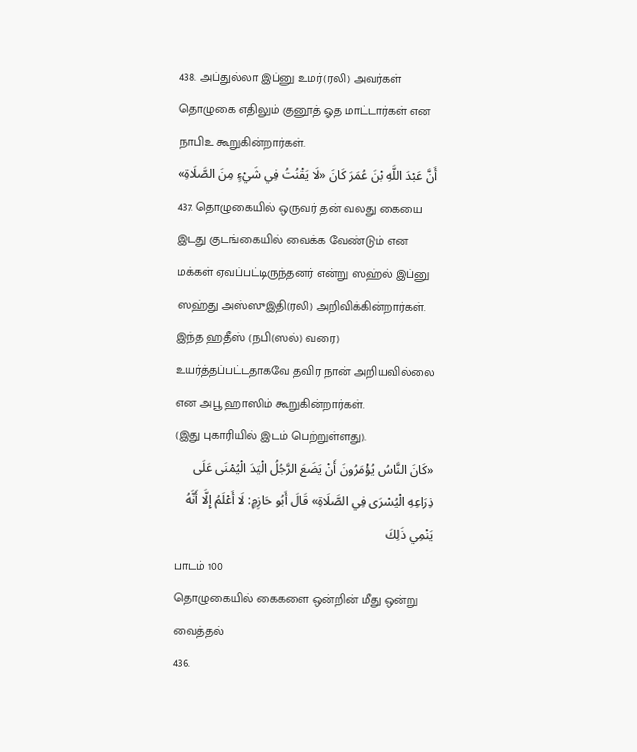438. அப்துல்லா இப்னு உமர்(ரலி) அவர்கள் தொழுகை எதிலும் குனூத் ஓத மாட்டார்கள் என நாபிஉ கூறுகின்றார்கள்.
أَنَّ عَبْدَ اللَّهِ بْنَ عُمَرَ كَانَ «لَا يَقْنُتُ فِي شَيْءٍ مِنَ الصَّلَاةِ»
437. தொழுகையில் ஒருவர் தன் வலது கையை இடது குடங்கையில் வைக்க வேண்டும் என மக்கள் ஏவப்பட்டிருந்தனர் என்று ஸஹ்ல் இப்னு ஸஹ்து அஸ்ஸுஇதி(ரலி) அறிவிக்கின்றார்கள்.
இந்த ஹதீஸ் (நபி(ஸல்) வரை) உயர்த்தப்பட்டதாகவே தவிர நான் அறியவில்லை என அபூ ஹாஸிம் கூறுகின்றார்கள்.
(இது புகாரியில் இடம் பெற்றுள்ளது).
«كَانَ النَّاسُ يُؤْمَرُونَ أَنْ يَضَعَ الرَّجُلُ الْيَدَ الْيُمْنَى عَلَى ذِرَاعِهِ الْيُسْرَى فِي الصَّلَاةِ» قَالَ أَبُو حَازِمٍ: لَا أَعْلَمُ إِلَّا أَنَّهُ يَنْمِي ذَلِكَ
பாடம் 100
தொழுகையில் கைகளை ஒன்றின் மீது ஒன்று வைத்தல்
436.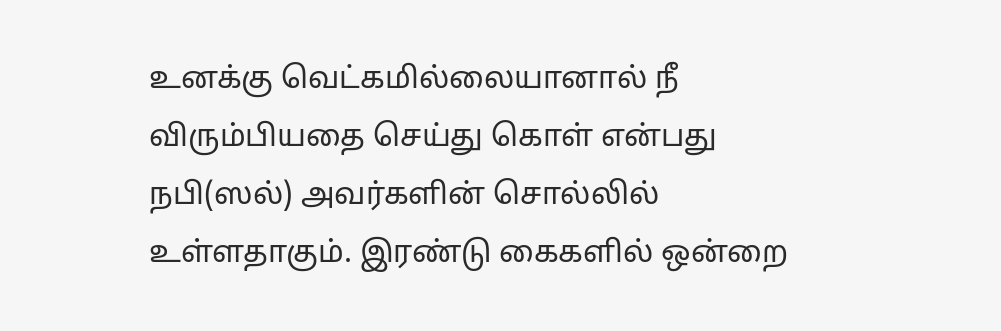உனக்கு வெட்கமில்லையானால் நீ விரும்பியதை செய்து கொள் என்பது நபி(ஸல்) அவர்களின் சொல்லில் உள்ளதாகும். இரண்டு கைகளில் ஒன்றை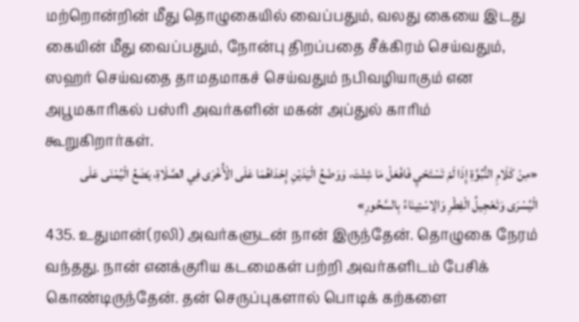மற்றொன்றின் மீது தொழுகையில் வைப்பதும், வலது கையை இடது கையின் மீது வைப்பதும், நோன்பு திறப்பதை சீக்கிரம் செய்வதும், ஸஹர் செய்வதை தாமதமாகச் செய்வதும் நபிவழியாகும் என அபூமகாரிகல் பஸ்ரி அவர்களின் மகன் அப்துல் காரிம் கூறுகிறார்கள்.
«مِنْ كَلَامِ النُّبُوَّةِ إِذَا لَمْ تَسْتَحْيِ فَافْعَلْ مَا شِئْتَ، وَوَضْعُ الْيَدَيْنِ إِحْدَاهُمَا عَلَى الْأُخْرَى فِي الصَّلَاةِ، يَضَعُ الْيُمْنَى عَلَى الْيُسْرَى وَتَعْجِيلُ الْفِطْرِ وَالِاسْتِينَاءُ بِالسَّحُورِ»
435. உதுமான்(ரலி) அவர்களுடன் நான் இருந்தேன். தொழுகை நேரம் வந்தது. நான் எனக்குரிய கடமைகள் பற்றி அவர்களிடம் பேசிக் கொண்டிருந்தேன். தன் செருப்புகளால் பொடிக் கற்களை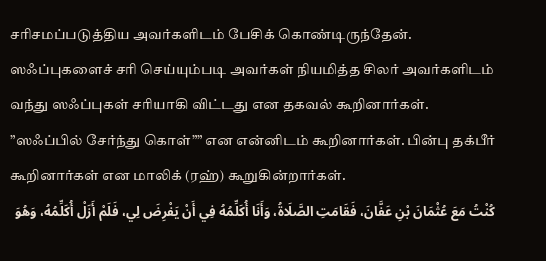சரிசமப்படுத்திய அவர்களிடம் பேசிக் கொண்டிருந்தேன். ஸஃப்புகளைச் சரி செய்யும்படி அவர்கள் நியமித்த சிலர் அவர்களிடம் வந்து ஸஃப்புகள் சரியாகி விட்டது என தகவல் கூறினார்கள். ”ஸஃப்பில் சேர்ந்து கொள்”” என என்னிடம் கூறினார்கள். பின்பு தக்பீர் கூறினார்கள் என மாலிக் (ரஹ்) கூறுகின்றார்கள்.
كُنْتُ مَعَ عُثْمَانَ بْنِ عَفَّانَ، فَقَامَتِ الصَّلَاةُ، وَأَنَا أُكَلِّمُهُ فِي أَنْ يَفْرِضَ لِي، فَلَمْ أَزَلْ أُكَلِّمُهُ، وَهُوَ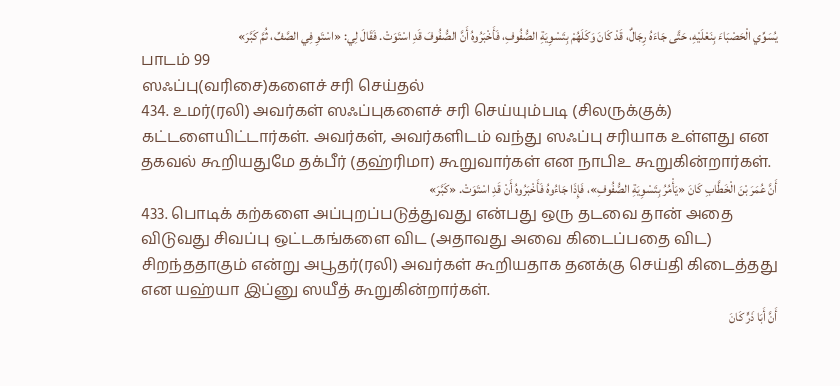يُسَوِّي الْحَصْبَاءَ بِنَعْلَيْهِ، حَتَّى جَاءَهُ رِجَالٌ، قَدْ كَانَ وَكَلَهُمْ بِتَسْوِيَةِ الصُّفُوفِ، فَأَخْبَرُوهُ أَنَّ الصُّفُوفَ قَدِ اسْتَوَتْ. فَقَالَ لِي: «اسْتَوِ فِي الصَّفِّ، ثُمَّ كَبَّرَ»
பாடம் 99
ஸஃப்பு(வரிசை)களைச் சரி செய்தல்
434. உமர்(ரலி) அவர்கள் ஸஃப்புகளைச் சரி செய்யும்படி (சிலருக்குக்) கட்டளையிட்டார்கள். அவர்கள், அவர்களிடம் வந்து ஸஃப்பு சரியாக உள்ளது என தகவல் கூறியதுமே தக்பீர் (தஹ்ரிமா) கூறுவார்கள் என நாபிஉ கூறுகின்றார்கள்.
أَنَّ عُمَرَ بْنَ الْخَطَّابِ كَانَ «يَأْمُرُ بِتَسْوِيَةِ الصُّفُوفِ»، فَإِذَا جَاءُوهُ فَأَخْبَرُوهُ أَنْ قَدِ اسْتَوَتْ. «كَبَّرَ»
433. பொடிக் கற்களை அப்புறப்படுத்துவது என்பது ஒரு தடவை தான் அதை விடுவது சிவப்பு ஒட்டகங்களை விட (அதாவது அவை கிடைப்பதை விட) சிறந்ததாகும் என்று அபூதர்(ரலி) அவர்கள் கூறியதாக தனக்கு செய்தி கிடைத்தது என யஹ்யா இப்னு ஸயீத் கூறுகின்றார்கள்.
أَنَّ أَبَا ذَرٍّ كَانَ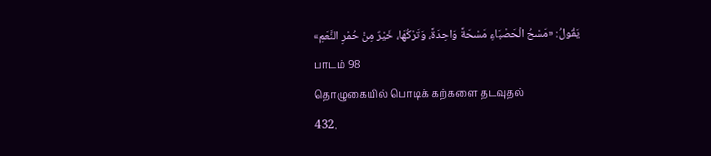يَقُولُ: «مَسْحُ الْحَصْبَاءِ مَسْحَةً وَاحِدَةً، وَتَرْكُهَا، خَيْرٌ مِنْ حُمْرِ النَّعَمِ»
பாடம் 98
தொழுகையில் பொடிக் கற்களை தடவுதல்
432.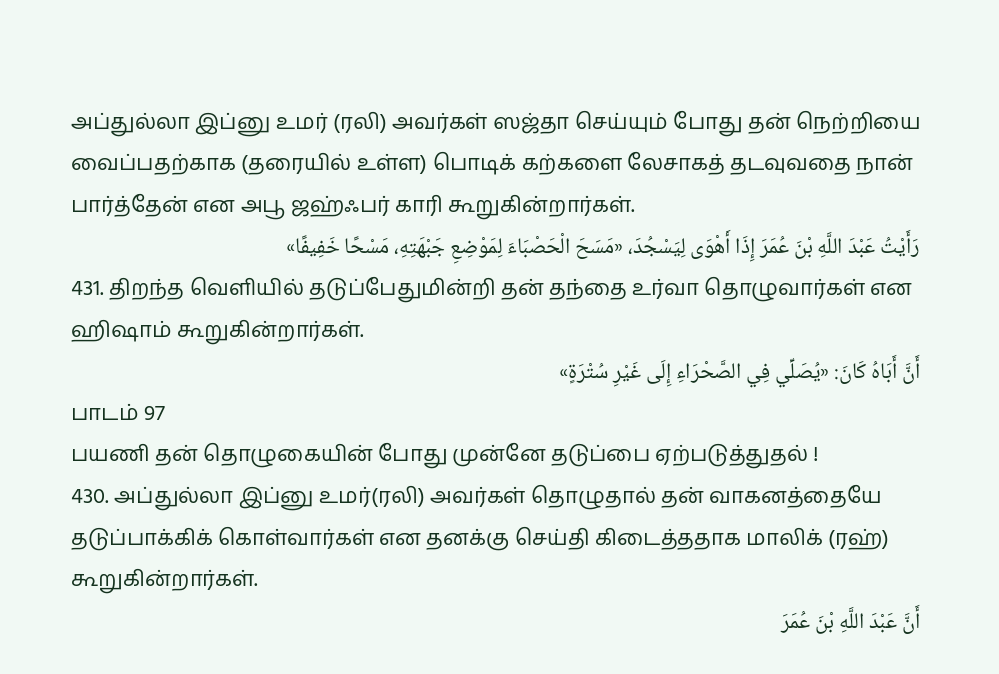அப்துல்லா இப்னு உமர் (ரலி) அவர்கள் ஸஜ்தா செய்யும் போது தன் நெற்றியை வைப்பதற்காக (தரையில் உள்ள) பொடிக் கற்களை லேசாகத் தடவுவதை நான் பார்த்தேன் என அபூ ஜஹ்ஃபர் காரி கூறுகின்றார்கள்.
رَأَيْتُ عَبْدَ اللَّهِ بْنَ عُمَرَ إِذَا أَهْوَى لِيَسْجُدَ، «مَسَحَ الْحَصْبَاءَ لِمَوْضِعِ جَبْهَتِهِ، مَسْحًا خَفِيفًا»
431. திறந்த வெளியில் தடுப்பேதுமின்றி தன் தந்தை உர்வா தொழுவார்கள் என ஹிஷாம் கூறுகின்றார்கள்.
أَنَّ أَبَاهُ كَانَ: «يُصَلِّي فِي الصَّحْرَاءِ إِلَى غَيْرِ سُتْرَةٍ»
பாடம் 97
பயணி தன் தொழுகையின் போது முன்னே தடுப்பை ஏற்படுத்துதல் !
430. அப்துல்லா இப்னு உமர்(ரலி) அவர்கள் தொழுதால் தன் வாகனத்தையே தடுப்பாக்கிக் கொள்வார்கள் என தனக்கு செய்தி கிடைத்ததாக மாலிக் (ரஹ்) கூறுகின்றார்கள்.
أَنَّ عَبْدَ اللَّهِ بْنَ عُمَرَ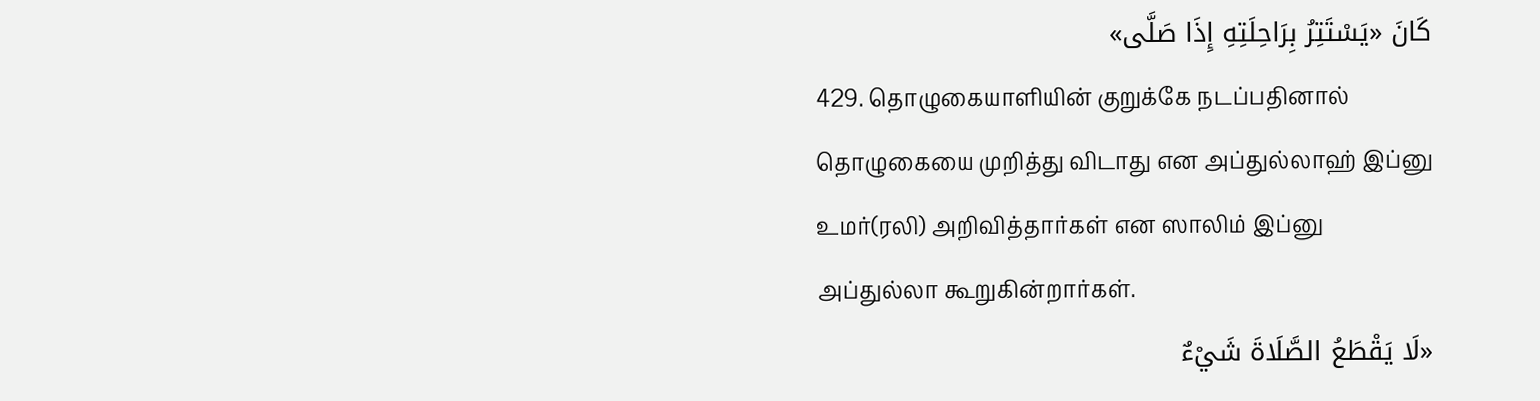كَانَ «يَسْتَتِرُ بِرَاحِلَتِهِ إِذَا صَلَّى»
429. தொழுகையாளியின் குறுக்கே நடப்பதினால் தொழுகையை முறித்து விடாது என அப்துல்லாஹ் இப்னு உமர்(ரலி) அறிவித்தார்கள் என ஸாலிம் இப்னு அப்துல்லா கூறுகின்றார்கள்.
«لَا يَقْطَعُ الصَّلَاةَ شَيْءٌ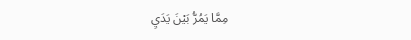مِمَّا يَمُرُّ بَيْنَ يَدَيِ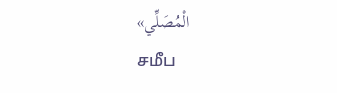الْمُصَلِّي»
சமீப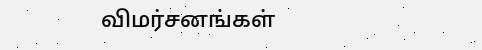விமர்சனங்கள்